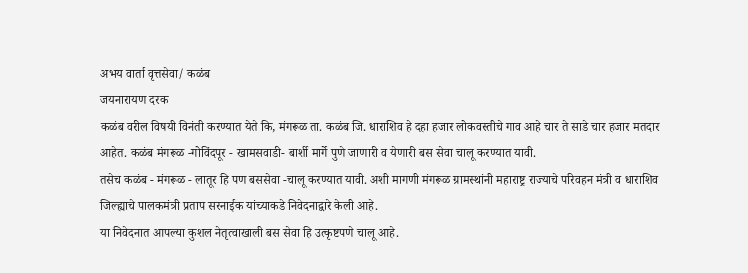अभय वार्ता वृत्तसेवा/ कळंब
जयनारायण दरक
कळंब वरील विषयी विनंती करण्यात येते कि, मंगरूळ ता. कळंब जि. धाराशिव हे दहा हजार लोकवस्तीचे गाव आहे चार ते साडे चार हजार मतदार आहेत. कळंब मंगरूळ -गोविंदपूर - खामसवाडी- बार्शी मार्गे पुणे जाणारी व येणारी बस सेवा चालू करण्यात यावी.
तसेच कळंब - मंगरूळ - लातूर हि पण बससेवा -चालू करण्यात यावी. अशी मागणी मंगरूळ ग्रामस्थांनी महाराष्ट्र राज्याचे परिवहन मंत्री व धाराशिव जिल्ह्याचे पालकमंत्री प्रताप सरनाईक यांच्याकडे निवेदनाद्वारे केली आहे.
या निवेदनात आपल्या कुशल नेतृत्वाखाली बस सेवा हि उत्कृष्टपणे चालू आहे.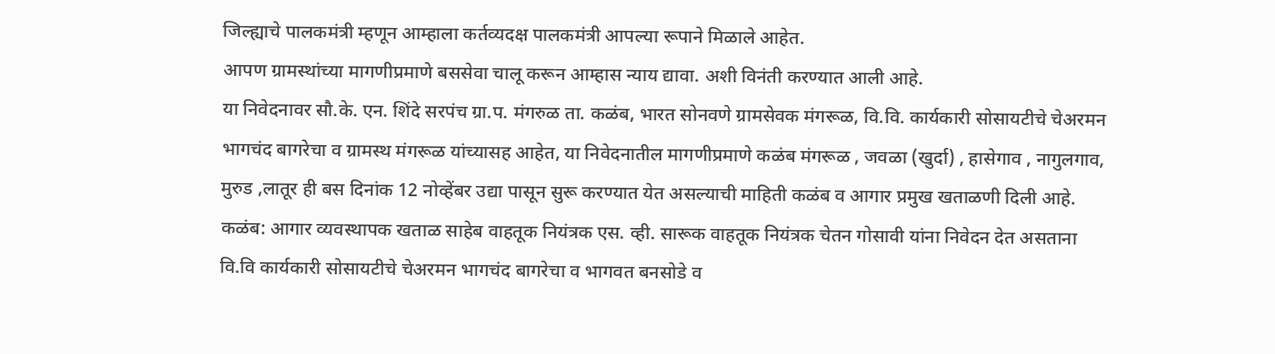जिल्ह्याचे पालकमंत्री म्हणून आम्हाला कर्तव्यदक्ष पालकमंत्री आपल्या रूपाने मिळाले आहेत.
आपण ग्रामस्थांच्या मागणीप्रमाणे बससेवा चालू करून आम्हास न्याय द्यावा. अशी विनंती करण्यात आली आहे.
या निवेदनावर सौ.के. एन. शिंदे सरपंच ग्रा.प. मंगरुळ ता. कळंब, भारत सोनवणे ग्रामसेवक मंगरूळ, वि.वि. कार्यकारी सोसायटीचे चेअरमन भागचंद बागरेचा व ग्रामस्थ मंगरूळ यांच्यासह आहेत, या निवेदनातील मागणीप्रमाणे कळंब मंगरूळ , जवळा (खुर्दा) , हासेगाव , नागुलगाव, मुरुड ,लातूर ही बस दिनांक 12 नोव्हेंबर उद्या पासून सुरू करण्यात येत असल्याची माहिती कळंब व आगार प्रमुख खताळणी दिली आहे.
कळंब: आगार व्यवस्थापक खताळ साहेब वाहतूक नियंत्रक एस. व्ही. सारूक वाहतूक नियंत्रक चेतन गोसावी यांना निवेदन देत असताना वि.वि कार्यकारी सोसायटीचे चेअरमन भागचंद बागरेचा व भागवत बनसोडे व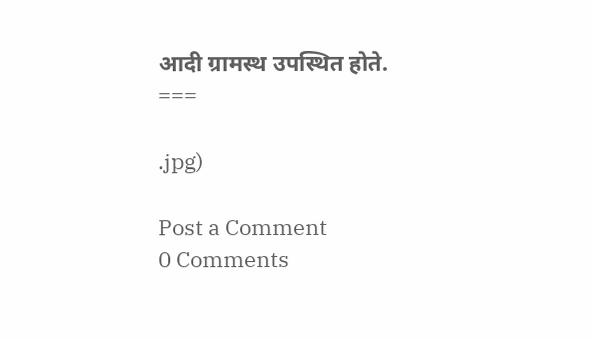आदी ग्रामस्थ उपस्थित होते.
===

.jpg)

Post a Comment
0 Comments